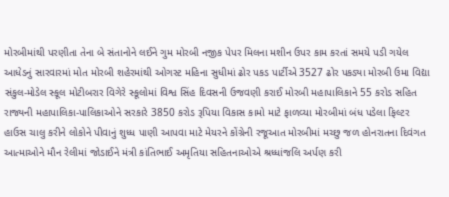મોરબીમાંથી પરણીતા તેના બે સંતાનોને લઈને ગુમ મોરબી નજીક પેપર મિલના મશીન ઉપર કામ કરતાં સમયે પડી ગયેલ આધેડનું સારવારમાં મોત મોરબી શહેરમાંથી ઓગસ્ટ મહિના સુધીમાં ઢોર પકડ પાર્ટીએ 3527 ઢોર પકડ્યા મોરબી ઉમા વિદ્યા સંકુલ-મોડેલ સ્કૂલ મોટીબરાર વિગેરે સ્કૂલોમાં વિશ્વ સિંહ દિવસની ઉજવણી કરાઈ મોરબી મહાપાલિકાને 55 કરોડ સહિત રાજ્યની મહાપાલિકા-પાલિકાઓને સરકારે 3850 કરોડ રૂપિયા વિકાસ કામો માટે ફાળવ્યા મોરબીમાં બંધ પડેલા ફિલ્ટર હાઉસ ચાલુ કરીને લોકોને પીવાનું શુધ્ધ પાણી આપવા માટે મેયરને કોંગ્રેની રજૂઆત મોરબીમાં મચ્છુ જળ હોનરાતના દિવંગત આત્માઓને મૌન રેલીમાં જોડાઈને મંત્રી કાંતિભાઈ અમૃતિયા સહિતનાઓએ શ્રધ્ધાંજલિ અર્પણ કરી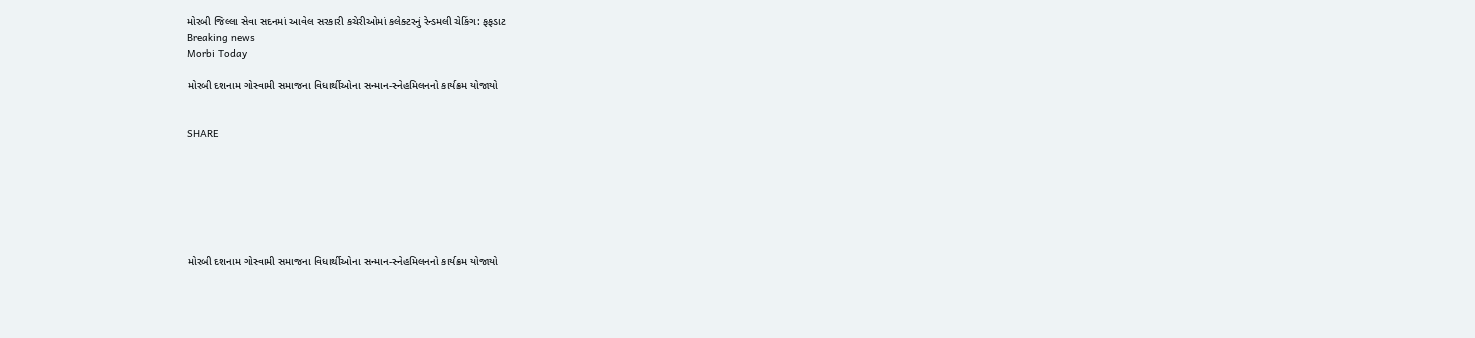મોરબી જિલ્લા સેવા સદનમાં આવેલ સરકારી કચેરીઓમાં કલેક્ટરનું રેન્ડમલી ચેકિંગ: ફફડાટ
Breaking news
Morbi Today

મોરબી દશનામ ગોસ્વામી સમાજના વિધાર્થીઓના સન્માન-સ્નેહમિલનનો કાર્યક્રમ યોજાયો


SHARE







મોરબી દશનામ ગોસ્વામી સમાજના વિધાર્થીઓના સન્માન-સ્નેહમિલનનો કાર્યક્રમ યોજાયો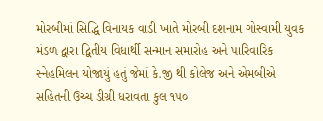મોરબીમાં સિદ્ધિ વિનાયક વાડી ખાતે મોરબી દશનામ ગોસ્વામી યુવક મંડળ દ્વારા દ્વિતીય વિધાર્થી સન્માન સમારોહ અને પારિવારિક સ્નેહમિલન યોજાયું હતું જેમાં કે.જી થી કોલેજ અને એમબીએ સહિતની ઉચ્ચ ડીગ્રી ધરાવતા કુલ ૧૫૦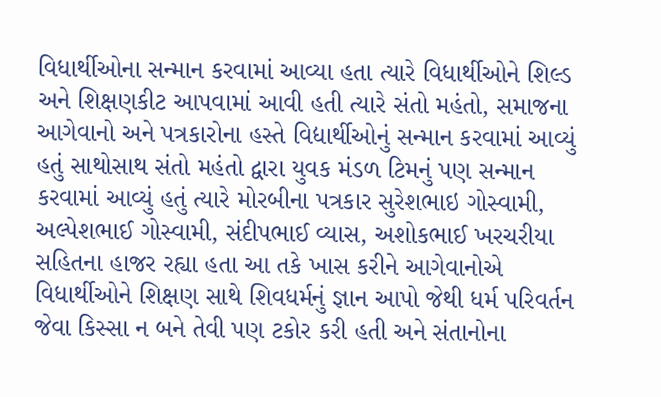વિધાર્થીઓના સન્માન કરવામાં આવ્યા હતા ત્યારે વિધાર્થીઓને શિલ્ડ અને શિક્ષણકીટ આપવામાં આવી હતી ત્યારે સંતો મહંતો, સમાજના આગેવાનો અને પત્રકારોના હસ્તે વિદ્યાર્થીઓનું સન્માન કરવામાં આવ્યું હતું સાથોસાથ સંતો મહંતો દ્વારા યુવક મંડળ ટિમનું પણ સન્માન કરવામાં આવ્યું હતું ત્યારે મોરબીના પત્રકાર સુરેશભાઇ ગોસ્વામી, અલ્પેશભાઈ ગોસ્વામી, સંદીપભાઈ વ્યાસ, અશોકભાઈ ખરચરીયા સહિતના હાજર રહ્યા હતા આ તકે ખાસ કરીને આગેવાનોએ વિધાર્થીઓને શિક્ષણ સાથે શિવધર્મનું જ્ઞાન આપો જેથી ધર્મ પરિવર્તન જેવા કિસ્સા ન બને તેવી પણ ટકોર કરી હતી અને સંતાનોના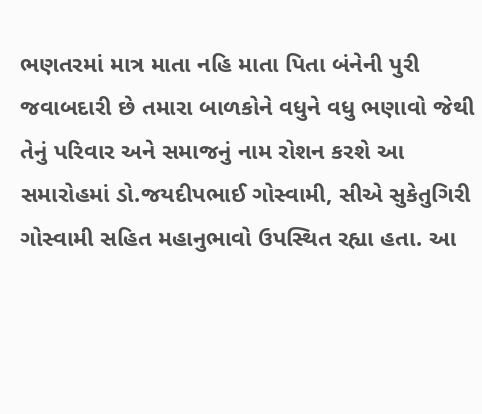ભણતરમાં માત્ર માતા નહિ માતા પિતા બંનેની પુરી જવાબદારી છે તમારા બાળકોને વધુને વધુ ભણાવો જેથી તેનું પરિવાર અને સમાજનું નામ રોશન કરશે આ સમારોહમાં ડો.જયદીપભાઈ ગોસ્વામી, સીએ સુકેતુગિરી ગોસ્વામી સહિત મહાનુભાવો ઉપસ્થિત રહ્યા હતા. આ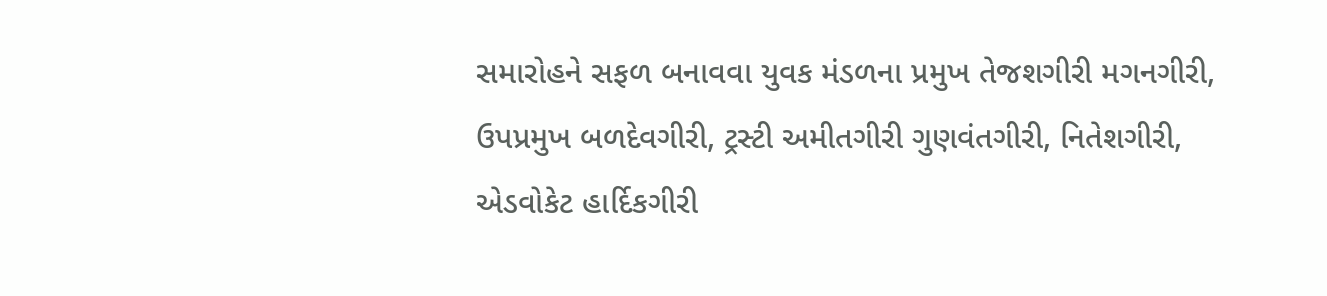સમારોહને સફળ બનાવવા યુવક મંડળના પ્રમુખ તેજશગીરી મગનગીરી, ઉપપ્રમુખ બળદેવગીરી, ટ્રસ્ટી અમીતગીરી ગુણવંતગીરી, નિતેશગીરી, એડવોકેટ હાર્દિકગીરી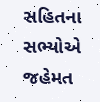સહિતના સભ્યોએ જહેમત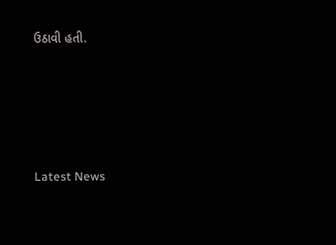ઉઠાવી હતી.






Latest News